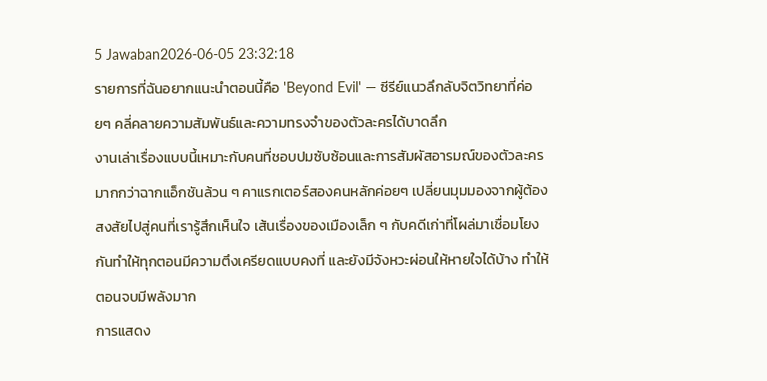5 Jawaban2026-06-05 23:32:18
รายการที่ฉันอยากแนะนำตอนนี้คือ 'Beyond Evil' — ซีรีย์แนวลึกลับจิตวิทยาที่ค่อยๆ คลี่คลายความสัมพันธ์และความทรงจำของตัวละครได้บาดลึก
งานเล่าเรื่องแบบนี้เหมาะกับคนที่ชอบปมซับซ้อนและการสัมผัสอารมณ์ของตัวละครมากกว่าฉากแอ็กชันล้วน ๆ คาแรกเตอร์สองคนหลักค่อยๆ เปลี่ยนมุมมองจากผู้ต้องสงสัยไปสู่คนที่เรารู้สึกเห็นใจ เส้นเรื่องของเมืองเล็ก ๆ กับคดีเก่าที่โผล่มาเชื่อมโยงกันทำให้ทุกตอนมีความตึงเครียดแบบคงที่ และยังมีจังหวะผ่อนให้หายใจได้บ้าง ทำให้ตอนจบมีพลังมาก
การแสดง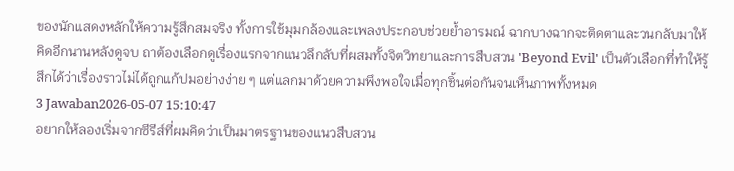ของนักแสดงหลักให้ความรู้สึกสมจริง ทั้งการใช้มุมกล้องและเพลงประกอบช่วยย้ำอารมณ์ ฉากบางฉากจะติดตาและวนกลับมาให้คิดอีกนานหลังดูจบ ถาต้องเลือกดูเรื่องแรกจากแนวลึกลับที่ผสมทั้งจิตวิทยาและการสืบสวน 'Beyond Evil' เป็นตัวเลือกที่ทำให้รู้สึกได้ว่าเรื่องราวไม่ได้ถูกแก้ปมอย่างง่าย ๆ แต่แลกมาด้วยความพึงพอใจเมื่อทุกชิ้นต่อกันจนเห็นภาพทั้งหมด
3 Jawaban2026-05-07 15:10:47
อยากให้ลองเริ่มจากซีรีส์ที่ผมคิดว่าเป็นมาตรฐานของแนวสืบสวน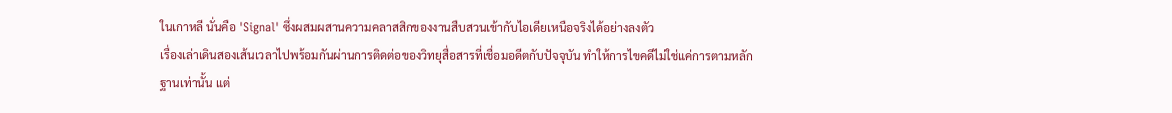ในเกาหลี นั่นคือ 'Signal' ซึ่งผสมผสานความคลาสสิกของงานสืบสวนเข้ากับไอเดียเหนือจริงได้อย่างลงตัว
เรื่องเล่าเดินสองเส้นเวลาไปพร้อมกันผ่านการติดต่อของวิทยุสื่อสารที่เชื่อมอดีตกับปัจจุบัน ทำให้การไขคดีไม่ใช่แค่การตามหลักฐานเท่านั้น แต่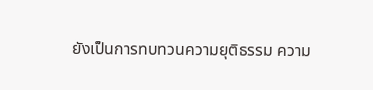ยังเป็นการทบทวนความยุติธรรม ความ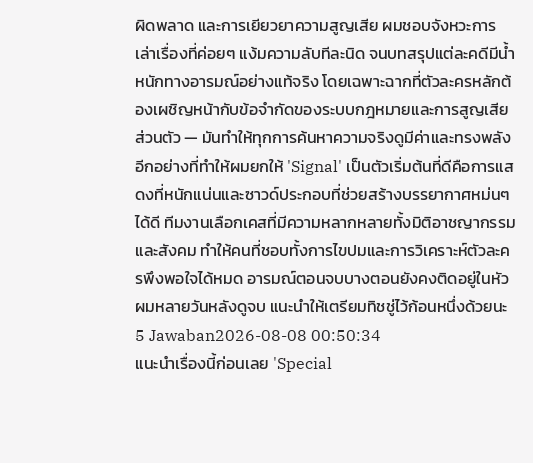ผิดพลาด และการเยียวยาความสูญเสีย ผมชอบจังหวะการเล่าเรื่องที่ค่อยๆ แง้มความลับทีละนิด จนบทสรุปแต่ละคดีมีน้ำหนักทางอารมณ์อย่างแท้จริง โดยเฉพาะฉากที่ตัวละครหลักต้องเผชิญหน้ากับข้อจำกัดของระบบกฎหมายและการสูญเสียส่วนตัว — มันทำให้ทุกการค้นหาความจริงดูมีค่าและทรงพลัง
อีกอย่างที่ทำให้ผมยกให้ 'Signal' เป็นตัวเริ่มต้นที่ดีคือการแสดงที่หนักแน่นและซาวด์ประกอบที่ช่วยสร้างบรรยากาศหม่นๆ ได้ดี ทีมงานเลือกเคสที่มีความหลากหลายทั้งมิติอาชญากรรมและสังคม ทำให้คนที่ชอบทั้งการไขปมและการวิเคราะห์ตัวละครพึงพอใจได้หมด อารมณ์ตอนจบบางตอนยังคงติดอยู่ในหัวผมหลายวันหลังดูจบ แนะนำให้เตรียมทิชชู่ไว้ก้อนหนึ่งด้วยนะ
5 Jawaban2026-08-08 00:50:34
แนะนำเรื่องนี้ก่อนเลย 'Special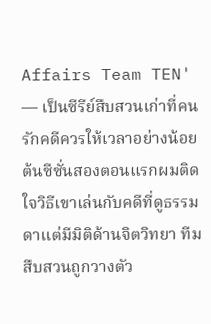Affairs Team TEN' — เป็นซีรีย์สืบสวนเก่าที่คนรักคดีควรให้เวลาอย่างน้อยต้นซีซั่นสองตอนแรกผมติดใจวิธีเขาเล่นกับคดีที่ดูธรรมดาแต่มีมิติด้านจิตวิทยา ทีมสืบสวนถูกวางตัว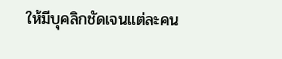ให้มีบุคลิกชัดเจนแต่ละคน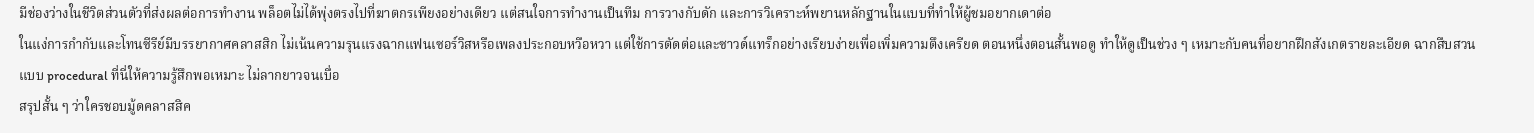มีช่องว่างในชีวิตส่วนตัวที่ส่งผลต่อการทำงาน พล็อตไม่ได้พุ่งตรงไปที่ฆาตกรเพียงอย่างเดียว แต่สนใจการทำงานเป็นทีม การวางกับดัก และการวิเคราะห์พยานหลักฐานในแบบที่ทำให้ผู้ชมอยากเดาต่อ
ในแง่การกำกับและโทนซีรีย์มีบรรยากาศคลาสสิก ไม่เน้นความรุนแรงฉากแฟนเซอร์วิสหรือเพลงประกอบหวือหวา แต่ใช้การตัดต่อและซาวด์แทร็กอย่างเรียบง่ายเพื่อเพิ่มความตึงเครียด ตอนหนึ่งตอนสั้นพอดู ทำให้ดูเป็นช่วง ๆ เหมาะกับคนที่อยากฝึกสังเกตรายละเอียด ฉากสืบสวนแบบ procedural ที่นี่ให้ความรู้สึกพอเหมาะ ไม่ลากยาวจนเบื่อ
สรุปสั้น ๆ ว่าใครชอบมู้ดคลาสสิค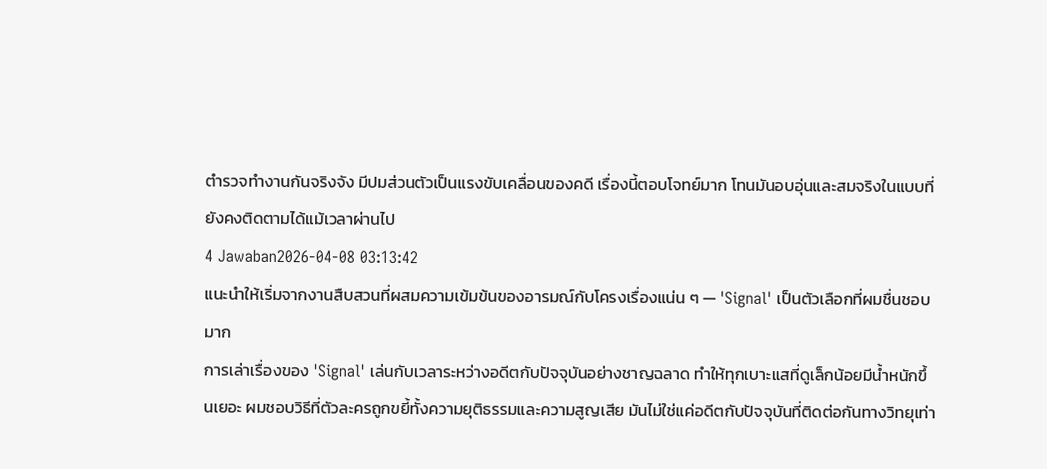ตำรวจทำงานกันจริงจัง มีปมส่วนตัวเป็นแรงขับเคลื่อนของคดี เรื่องนี้ตอบโจทย์มาก โทนมันอบอุ่นและสมจริงในแบบที่ยังคงติดตามได้แม้เวลาผ่านไป
4 Jawaban2026-04-08 03:13:42
แนะนำให้เริ่มจากงานสืบสวนที่ผสมความเข้มข้นของอารมณ์กับโครงเรื่องแน่น ๆ — 'Signal' เป็นตัวเลือกที่ผมชื่นชอบมาก
การเล่าเรื่องของ 'Signal' เล่นกับเวลาระหว่างอดีตกับปัจจุบันอย่างชาญฉลาด ทำให้ทุกเบาะแสที่ดูเล็กน้อยมีน้ำหนักขึ้นเยอะ ผมชอบวิธีที่ตัวละครถูกขยี้ทั้งความยุติธรรมและความสูญเสีย มันไม่ใช่แค่อดีตกับปัจจุบันที่ติดต่อกันทางวิทยุเท่า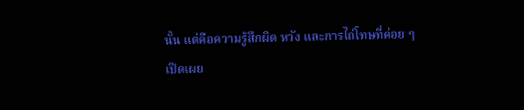นั้น แต่คือความรู้สึกผิด หวัง และการไถ่โทษที่ค่อย ๆ เปิดเผย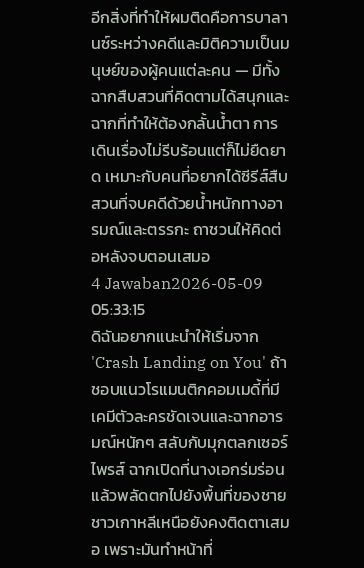อีกสิ่งที่ทำให้ผมติดคือการบาลานซ์ระหว่างคดีและมิติความเป็นมนุษย์ของผู้คนแต่ละคน — มีทั้งฉากสืบสวนที่คิดตามได้สนุกและฉากที่ทำให้ต้องกลั้นน้ำตา การเดินเรื่องไม่รีบร้อนแต่ก็ไม่ยืดยาด เหมาะกับคนที่อยากได้ซีรีส์สืบสวนที่จบคดีด้วยน้ำหนักทางอารมณ์และตรรกะ ถาชวนให้คิดต่อหลังจบตอนเสมอ
4 Jawaban2026-05-09 05:33:15
ดิฉันอยากแนะนำให้เริ่มจาก 'Crash Landing on You' ถ้าชอบแนวโรแมนติกคอมเมดี้ที่มีเคมีตัวละครชัดเจนและฉากอารมณ์หนักๆ สลับกับมุกตลกเซอร์ไพรส์ ฉากเปิดที่นางเอกร่มร่อนแล้วพลัดตกไปยังพื้นที่ของชายชาวเกาหลีเหนือยังคงติดตาเสมอ เพราะมันทำหน้าที่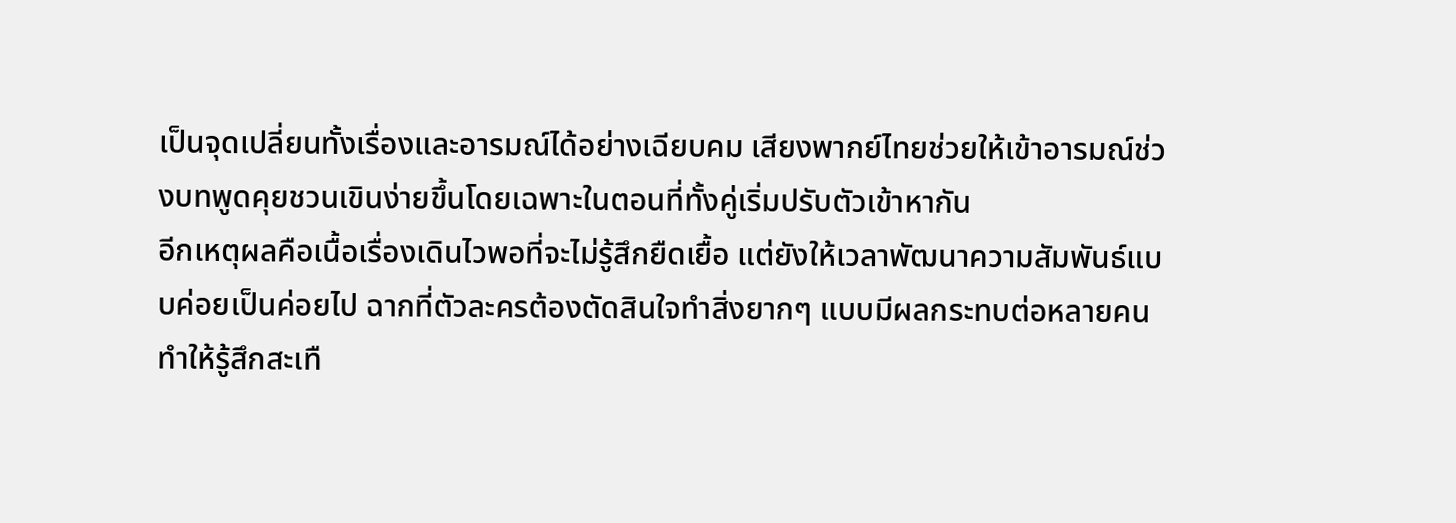เป็นจุดเปลี่ยนทั้งเรื่องและอารมณ์ได้อย่างเฉียบคม เสียงพากย์ไทยช่วยให้เข้าอารมณ์ช่วงบทพูดคุยชวนเขินง่ายขึ้นโดยเฉพาะในตอนที่ทั้งคู่เริ่มปรับตัวเข้าหากัน
อีกเหตุผลคือเนื้อเรื่องเดินไวพอที่จะไม่รู้สึกยืดเยื้อ แต่ยังให้เวลาพัฒนาความสัมพันธ์แบบค่อยเป็นค่อยไป ฉากที่ตัวละครต้องตัดสินใจทำสิ่งยากๆ แบบมีผลกระทบต่อหลายคนทำให้รู้สึกสะเทื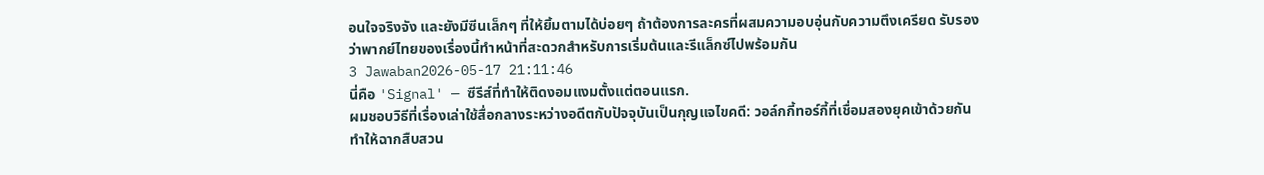อนใจจริงจัง และยังมีซีนเล็กๆ ที่ให้ยิ้มตามได้บ่อยๆ ถ้าต้องการละครที่ผสมความอบอุ่นกับความตึงเครียด รับรองว่าพากย์ไทยของเรื่องนี้ทำหน้าที่สะดวกสำหรับการเริ่มต้นและรีแล็กซ์ไปพร้อมกัน
3 Jawaban2026-05-17 21:11:46
นี่คือ 'Signal' — ซีรีส์ที่ทำให้ติดงอมแงมตั้งแต่ตอนแรก.
ผมชอบวิธีที่เรื่องเล่าใช้สื่อกลางระหว่างอดีตกับปัจจุบันเป็นกุญแจไขคดี: วอล์กกี้ทอร์กี้ที่เชื่อมสองยุคเข้าด้วยกันทำให้ฉากสืบสวน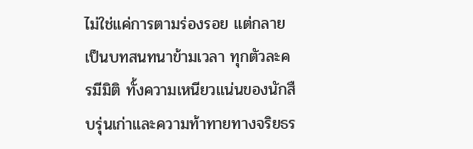ไม่ใช่แค่การตามร่องรอย แต่กลายเป็นบทสนทนาข้ามเวลา ทุกตัวละครมีมิติ ทั้งความเหนียวแน่นของนักสืบรุ่นเก่าและความท้าทายทางจริยธร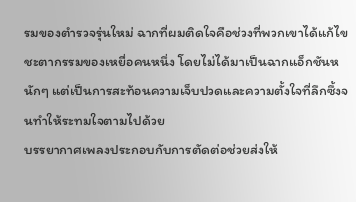รมของตำรวจรุ่นใหม่ ฉากที่ผมติดใจคือช่วงที่พวกเขาได้แก้ไขชะตากรรมของเหยื่อคนหนึ่ง โดยไม่ได้มาเป็นฉากแอ็กชันหนักๆ แต่เป็นการสะท้อนความเจ็บปวดและความตั้งใจที่ลึกซึ้งจนทำให้ระทมใจตามไปด้วย
บรรยากาศเพลงประกอบกับการตัดต่อช่วยส่งให้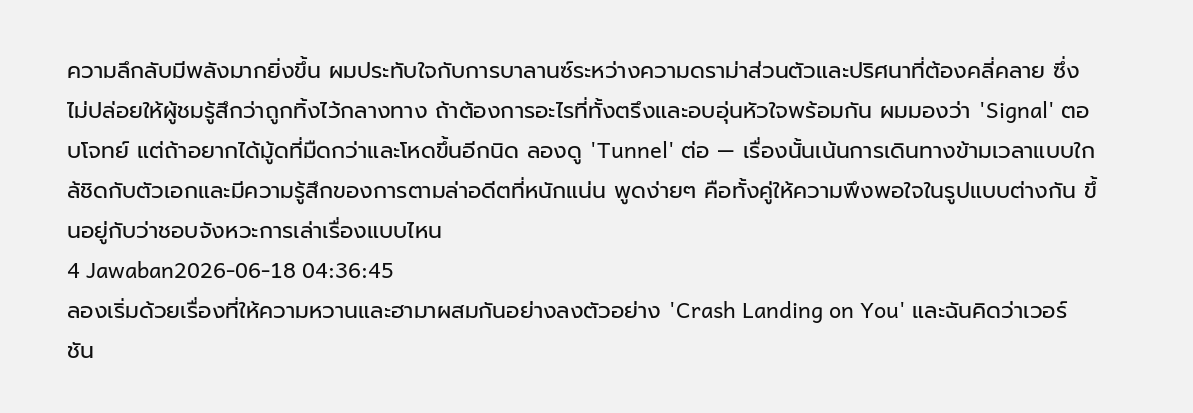ความลึกลับมีพลังมากยิ่งขึ้น ผมประทับใจกับการบาลานซ์ระหว่างความดราม่าส่วนตัวและปริศนาที่ต้องคลี่คลาย ซึ่งไม่ปล่อยให้ผู้ชมรู้สึกว่าถูกทิ้งไว้กลางทาง ถ้าต้องการอะไรที่ทั้งตรึงและอบอุ่นหัวใจพร้อมกัน ผมมองว่า 'Signal' ตอบโจทย์ แต่ถ้าอยากได้มู้ดที่มืดกว่าและโหดขึ้นอีกนิด ลองดู 'Tunnel' ต่อ — เรื่องนั้นเน้นการเดินทางข้ามเวลาแบบใกล้ชิดกับตัวเอกและมีความรู้สึกของการตามล่าอดีตที่หนักแน่น พูดง่ายๆ คือทั้งคู่ให้ความพึงพอใจในรูปแบบต่างกัน ขึ้นอยู่กับว่าชอบจังหวะการเล่าเรื่องแบบไหน
4 Jawaban2026-06-18 04:36:45
ลองเริ่มด้วยเรื่องที่ให้ความหวานและฮามาผสมกันอย่างลงตัวอย่าง 'Crash Landing on You' และฉันคิดว่าเวอร์ชัน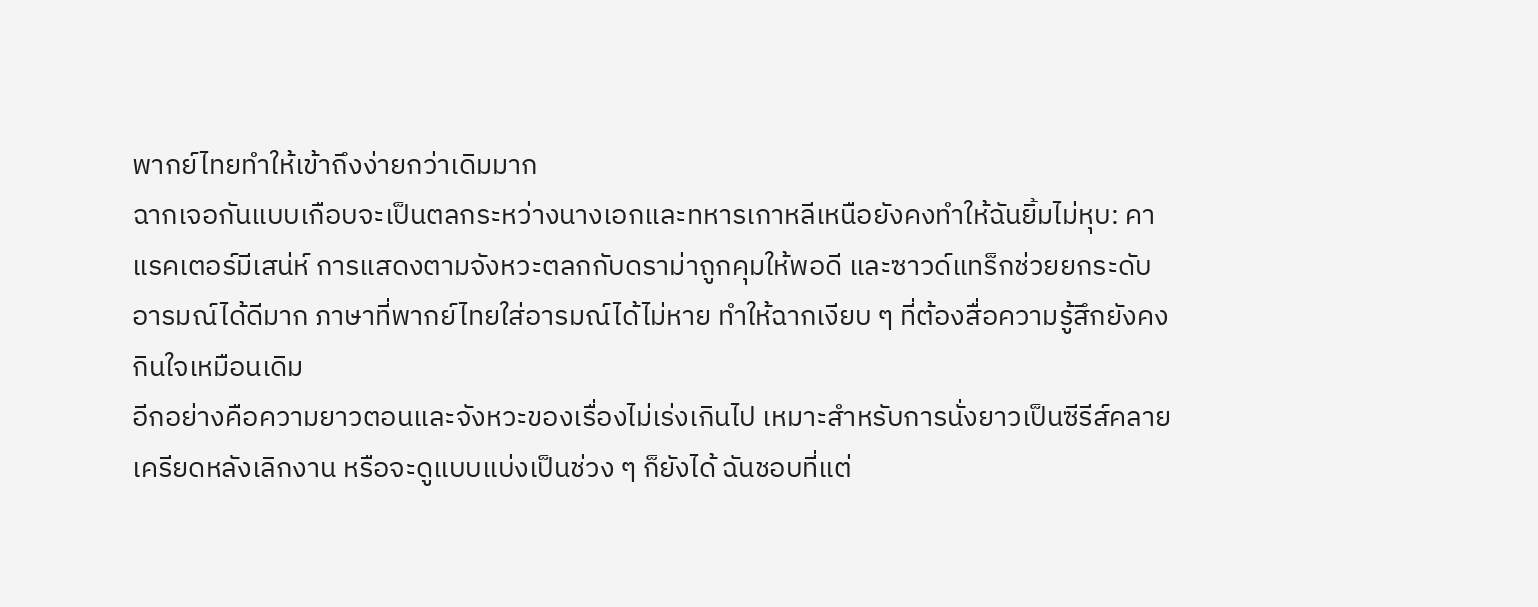พากย์ไทยทำให้เข้าถึงง่ายกว่าเดิมมาก
ฉากเจอกันแบบเกือบจะเป็นตลกระหว่างนางเอกและทหารเกาหลีเหนือยังคงทำให้ฉันยิ้มไม่หุบ: คาแรคเตอร์มีเสน่ห์ การแสดงตามจังหวะตลกกับดราม่าถูกคุมให้พอดี และซาวด์แทร็กช่วยยกระดับอารมณ์ได้ดีมาก ภาษาที่พากย์ไทยใส่อารมณ์ได้ไม่หาย ทำให้ฉากเงียบ ๆ ที่ต้องสื่อความรู้สึกยังคงกินใจเหมือนเดิม
อีกอย่างคือความยาวตอนและจังหวะของเรื่องไม่เร่งเกินไป เหมาะสำหรับการนั่งยาวเป็นซีรีส์คลายเครียดหลังเลิกงาน หรือจะดูแบบแบ่งเป็นช่วง ๆ ก็ยังได้ ฉันชอบที่แต่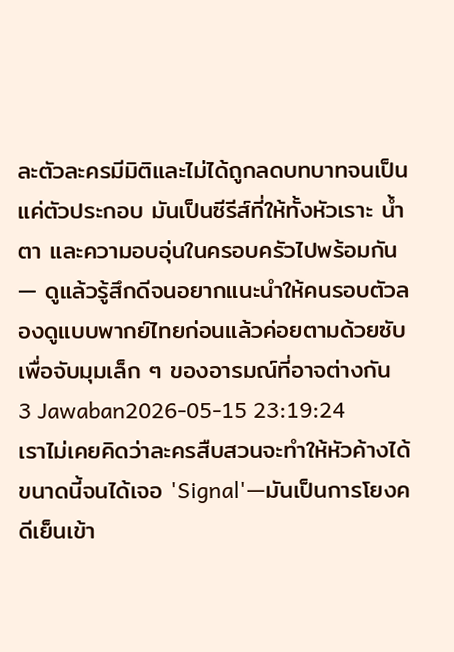ละตัวละครมีมิติและไม่ได้ถูกลดบทบาทจนเป็นแค่ตัวประกอบ มันเป็นซีรีส์ที่ให้ทั้งหัวเราะ น้ำตา และความอบอุ่นในครอบครัวไปพร้อมกัน — ดูแล้วรู้สึกดีจนอยากแนะนำให้คนรอบตัวลองดูแบบพากย์ไทยก่อนแล้วค่อยตามด้วยซับเพื่อจับมุมเล็ก ๆ ของอารมณ์ที่อาจต่างกัน
3 Jawaban2026-05-15 23:19:24
เราไม่เคยคิดว่าละครสืบสวนจะทำให้หัวค้างได้ขนาดนี้จนได้เจอ 'Signal'—มันเป็นการโยงคดีเย็นเข้า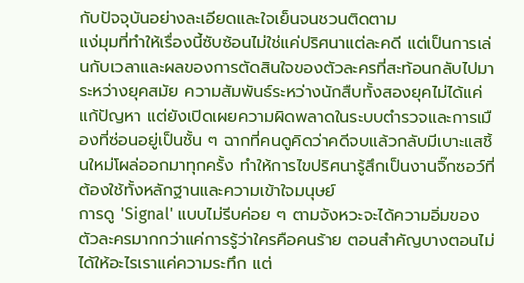กับปัจจุบันอย่างละเอียดและใจเย็นจนชวนติดตาม
แง่มุมที่ทำให้เรื่องนี้ซับซ้อนไม่ใช่แค่ปริศนาแต่ละคดี แต่เป็นการเล่นกับเวลาและผลของการตัดสินใจของตัวละครที่สะท้อนกลับไปมาระหว่างยุคสมัย ความสัมพันธ์ระหว่างนักสืบทั้งสองยุคไม่ได้แค่แก้ปัญหา แต่ยังเปิดเผยความผิดพลาดในระบบตำรวจและการเมืองที่ซ่อนอยู่เป็นชั้น ๆ ฉากที่คนดูคิดว่าคดีจบแล้วกลับมีเบาะแสชิ้นใหม่โผล่ออกมาทุกครั้ง ทำให้การไขปริศนารู้สึกเป็นงานจิ๊กซอว์ที่ต้องใช้ทั้งหลักฐานและความเข้าใจมนุษย์
การดู 'Signal' แบบไม่รีบค่อย ๆ ตามจังหวะจะได้ความอิ่มของตัวละครมากกว่าแค่การรู้ว่าใครคือคนร้าย ตอนสำคัญบางตอนไม่ได้ให้อะไรเราแค่ความระทึก แต่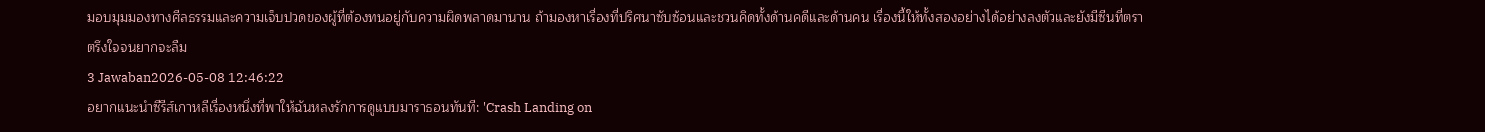มอบมุมมองทางศีลธรรมและความเจ็บปวดของผู้ที่ต้องทนอยู่กับความผิดพลาดมานาน ถ้ามองหาเรื่องที่ปริศนาซับซ้อนและชวนคิดทั้งด้านคดีและด้านคน เรื่องนี้ให้ทั้งสองอย่างได้อย่างลงตัวและยังมีซีนที่ตราตรึงใจจนยากจะลืม
3 Jawaban2026-05-08 12:46:22
อยากแนะนำซีรีส์เกาหลีเรื่องหนึ่งที่พาให้ฉันหลงรักการดูแบบมาราธอนทันที: 'Crash Landing on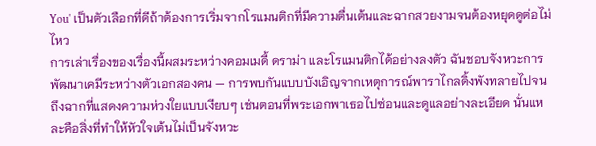You' เป็นตัวเลือกที่ดีถ้าต้องการเริ่มจากโรแมนติกที่มีความตื่นเต้นและฉากสวยงามจนต้องหยุดดูต่อไม่ไหว
การเล่าเรื่องของเรื่องนี้ผสมระหว่างคอมเมดี้ ดราม่า และโรแมนติกได้อย่างลงตัว ฉันชอบจังหวะการพัฒนาเคมีระหว่างตัวเอกสองคน — การพบกันแบบบังเอิญจากเหตุการณ์พาราไกลดิ้งพังทลายไปจนถึงฉากที่แสดงความห่วงใยแบบเงียบๆ เช่นตอนที่พระเอกพาเธอไปซ่อนและดูแลอย่างละเอียด นั่นแหละคือสิ่งที่ทำให้หัวใจเต้นไม่เป็นจังหวะ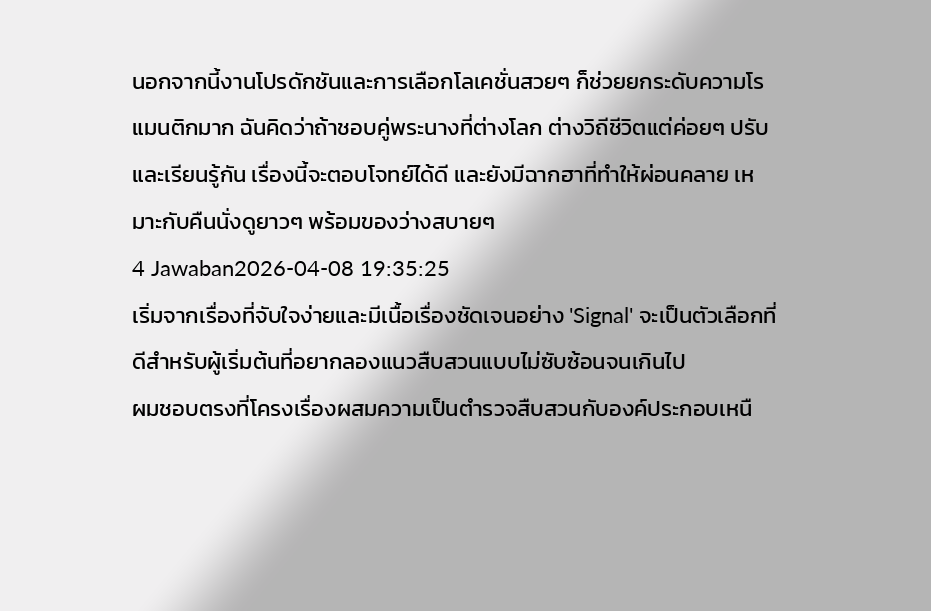นอกจากนี้งานโปรดักชันและการเลือกโลเคชั่นสวยๆ ก็ช่วยยกระดับความโรแมนติกมาก ฉันคิดว่าถ้าชอบคู่พระนางที่ต่างโลก ต่างวิถีชีวิตแต่ค่อยๆ ปรับและเรียนรู้กัน เรื่องนี้จะตอบโจทย์ได้ดี และยังมีฉากฮาที่ทำให้ผ่อนคลาย เหมาะกับคืนนั่งดูยาวๆ พร้อมของว่างสบายๆ
4 Jawaban2026-04-08 19:35:25
เริ่มจากเรื่องที่จับใจง่ายและมีเนื้อเรื่องชัดเจนอย่าง 'Signal' จะเป็นตัวเลือกที่ดีสำหรับผู้เริ่มต้นที่อยากลองแนวสืบสวนแบบไม่ซับซ้อนจนเกินไป
ผมชอบตรงที่โครงเรื่องผสมความเป็นตำรวจสืบสวนกับองค์ประกอบเหนื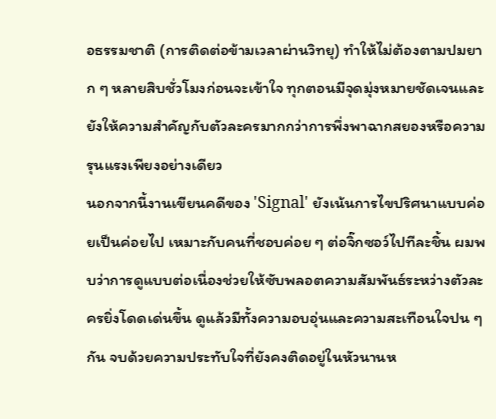อธรรมชาติ (การติดต่อข้ามเวลาผ่านวิทยุ) ทำให้ไม่ต้องตามปมยาก ๆ หลายสิบชั่วโมงก่อนจะเข้าใจ ทุกตอนมีจุดมุ่งหมายชัดเจนและยังให้ความสำคัญกับตัวละครมากกว่าการพึ่งพาฉากสยองหรือความรุนแรงเพียงอย่างเดียว
นอกจากนี้งานเขียนคดีของ 'Signal' ยังเน้นการไขปริศนาแบบค่อยเป็นค่อยไป เหมาะกับคนที่ชอบค่อย ๆ ต่อจิ๊กซอว์ไปทีละชิ้น ผมพบว่าการดูแบบต่อเนื่องช่วยให้ซับพลอตความสัมพันธ์ระหว่างตัวละครยิ่งโดดเด่นขึ้น ดูแล้วมีทั้งความอบอุ่นและความสะเทือนใจปน ๆ กัน จบด้วยความประทับใจที่ยังคงติดอยู่ในหัวนานห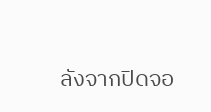ลังจากปิดจอ